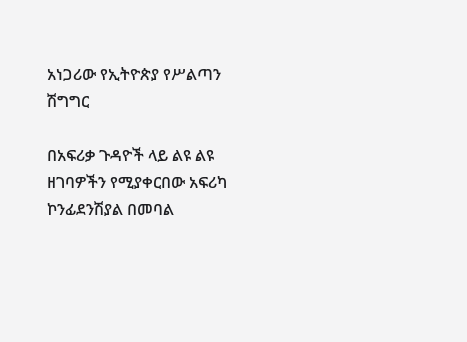አነጋሪው የኢትዮጵያ የሥልጣን ሽግግር

በአፍሪቃ ጉዳዮች ላይ ልዩ ልዩ ዘገባዎችን የሚያቀርበው አፍሪካ ኮንፊደንሽያል በመባል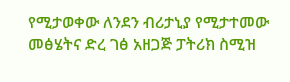የሚታወቀው ለንደን ብሪታኒያ የሚታተመው መፅሄትና ድረ ገፅ አዘጋጅ ፓትሪክ ስሚዝ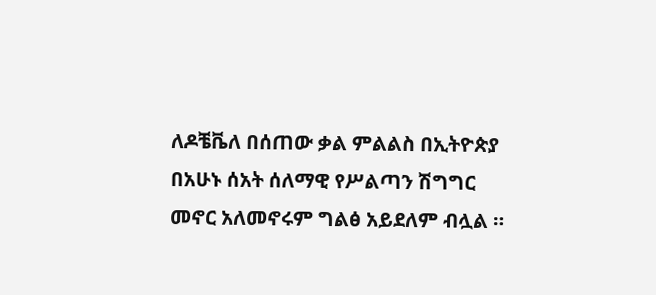ለዶቼቬለ በሰጠው ቃል ምልልስ በኢትዮጵያ በአሁኑ ሰአት ሰለማዊ የሥልጣን ሽግግር መኖር አለመኖሩም ግልፅ አይደለም ብሏል ።